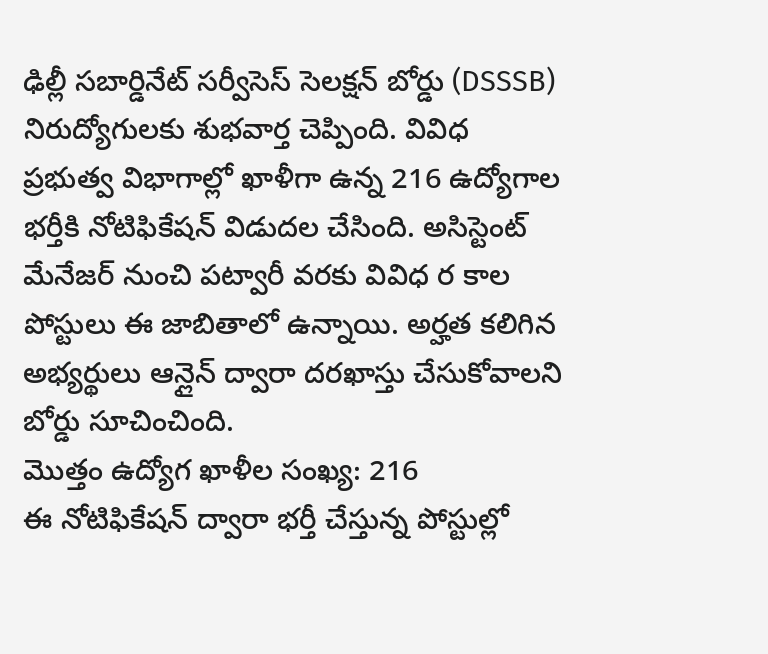ఢిల్లీ సబార్డినేట్ సర్వీసెస్ సెలక్షన్ బోర్డు (DSSSB) నిరుద్యోగులకు శుభవార్త చెప్పింది. వివిధ ప్రభుత్వ విభాగాల్లో ఖాళీగా ఉన్న 216 ఉద్యోగాల భర్తీకి నోటిఫికేషన్ విడుదల చేసింది. అసిస్టెంట్ మేనేజర్ నుంచి పట్వారీ వరకు వివిధ ర కాల పోస్టులు ఈ జాబితాలో ఉన్నాయి. అర్హత కలిగిన అభ్యర్థులు ఆన్లైన్ ద్వారా దరఖాస్తు చేసుకోవాలని బోర్డు సూచించింది.
మొత్తం ఉద్యోగ ఖాళీల సంఖ్య: 216
ఈ నోటిఫికేషన్ ద్వారా భర్తీ చేస్తున్న పోస్టుల్లో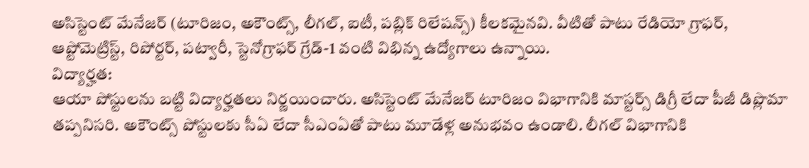అసిస్టెంట్ మేనేజర్ (టూరిజం, అకౌంట్స్, లీగల్, ఐటీ, పబ్లిక్ రిలేషన్స్) కీలకమైనవి. వీటితో పాటు రేడియో గ్రాఫర్, ఆప్టోమెట్రిస్ట్, రిపోర్టర్, పట్వారీ, స్టెనోగ్రాఫర్ గ్రేడ్-1 వంటి విభిన్న ఉద్యోగాలు ఉన్నాయి.
విద్యార్హత:
ఆయా పోస్టులను బట్టి విద్యార్హతలు నిర్ణయించారు. అసిస్టెంట్ మేనేజర్ టూరిజం విభాగానికి మాస్టర్స్ డిగ్రీ లేదా పీజీ డిప్లొమా తప్పనిసరి. అకౌంట్స్ పోస్టులకు సీఏ లేదా సీఎంఏతో పాటు మూడేళ్ల అనుభవం ఉండాలి. లీగల్ విభాగానికి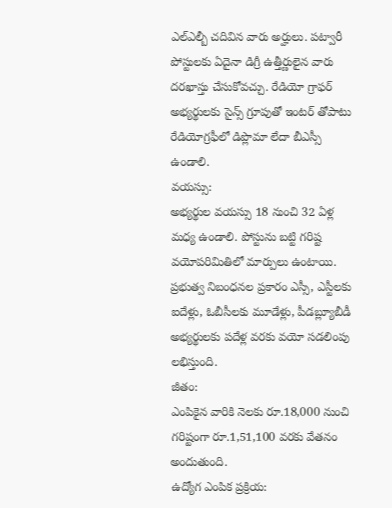ఎల్ఎల్బీ చదివిన వారు అర్హులు. పట్వారీ పోస్టులకు ఏదైనా డిగ్రీ ఉత్తీర్ణులైన వారు దరఖాస్తు చేసుకోవచ్చు. రేడియో గ్రాఫర్ అభ్యర్థులకు సైన్స్ గ్రూపుతో ఇంటర్ తోపాటు రేడియోగ్రఫీలో డిప్లొమా లేదా బీఎస్సీ ఉండాలి.
వయస్సు:
అభ్యర్థుల వయస్సు 18 నుంచి 32 ఏళ్ల మధ్య ఉండాలి. పోస్టును బట్టి గరిష్ట వయోపరిమితిలో మార్పులు ఉంటాయి. ప్రభుత్వ నిబంధనల ప్రకారం ఎస్సీ, ఎస్టీలకు ఐదేళ్లు, ఓబీసీలకు మూడేళ్లు, పీడబ్ల్యూబీడీ అభ్యర్థులకు పదేళ్ల వరకు వయో సడలింపు లభిస్తుంది.
జీతం:
ఎంపికైన వారికి నెలకు రూ.18,000 నుంచి గరిష్టంగా రూ.1,51,100 వరకు వేతనం అందుతుంది.
ఉద్యోగ ఎంపిక ప్రక్రియ: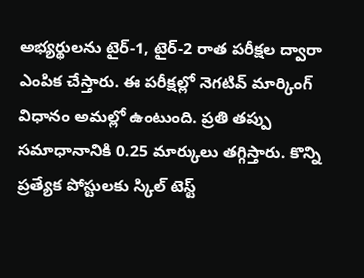అభ్యర్థులను టైర్-1, టైర్-2 రాత పరీక్షల ద్వారా ఎంపిక చేస్తారు. ఈ పరీక్షల్లో నెగటివ్ మార్కింగ్ విధానం అమల్లో ఉంటుంది. ప్రతి తప్పు సమాధానానికి 0.25 మార్కులు తగ్గిస్తారు. కొన్ని ప్రత్యేక పోస్టులకు స్కిల్ టెస్ట్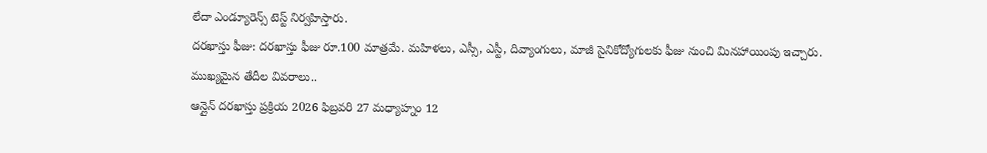లేదా ఎండ్యూరెన్స్ టెస్ట్ నిర్వహిస్తారు.
దరఖాస్తు ఫీజు: దరఖాస్తు ఫీజు రూ.100 మాత్రమే. మహిళలు, ఎస్సీ, ఎస్టీ, దివ్యాంగులు, మాజీ సైనికోద్యోగులకు ఫీజు నుంచి మినహాయింపు ఇచ్చారు.
ముఖ్యమైన తేదీల వివరాలు..
ఆన్లైన్ దరఖాస్తు ప్రక్రియ 2026 ఫిబ్రవరి 27 మధ్యాహ్నం 12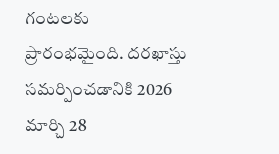గంటలకు ప్రారంభమైంది. దరఖాస్తు సమర్పించడానికి 2026 మార్చి 28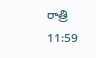రాత్రి 11:59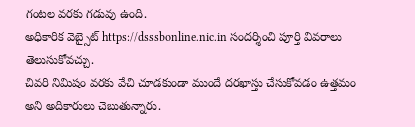గంటల వరకు గడువు ఉంది.
అధికారిక వెబ్సైట్ https://dsssbonline.nic.in సందర్శించి పూర్తి వివరాలు తెలుసుకోవచ్చు.
చివరి నిమిషం వరకు వేచి చూడకుండా ముందే దరఖాస్తు చేసుకోవడం ఉత్తమం అని అదికారులు చెబుతున్నారు.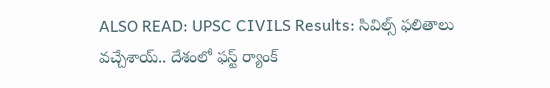ALSO READ: UPSC CIVILS Results: సివిల్స్ ఫలితాలు వచ్చేశాయ్.. దేశంలో ఫస్ట్ ర్యాంక్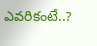ఎవరికంటే..?